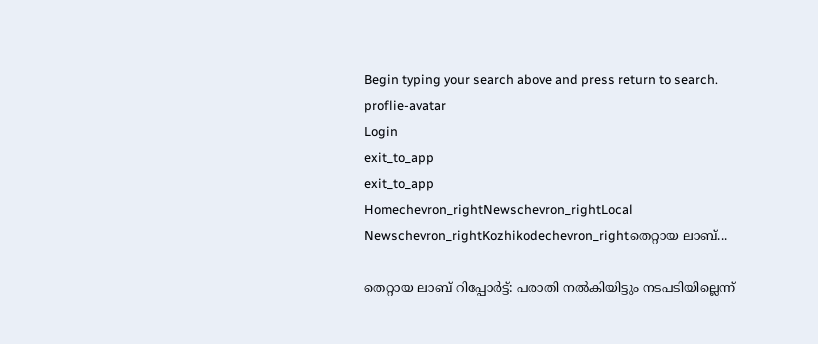Begin typing your search above and press return to search.
proflie-avatar
Login
exit_to_app
exit_to_app
Homechevron_rightNewschevron_rightLocal Newschevron_rightKozhikodechevron_rightതെറ്റായ ലാബ്...

തെറ്റായ ലാബ് റിപ്പോർട്ട്: പരാതി നൽകിയിട്ടും നടപടിയില്ലെന്ന്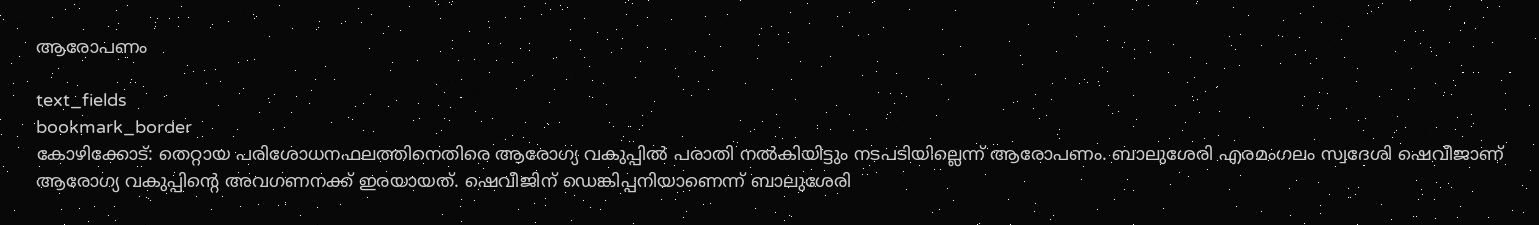ആരോപണം

text_fields
bookmark_border
കോഴിക്കോട്: തെറ്റായ പരിശോധനഫലത്തിനെതിരെ ആരോഗ്യ വകുപ്പിൽ പരാതി നൽകിയിട്ടും നടപടിയില്ലെന്ന് ആരോപണം. ബാലുശേരി എരമംഗലം സ്വദേശി ഷെവീജാണ് ആരോഗ്യ വകുപ്പിന്‍റെ അവഗണനക്ക് ഇരയായത്. ഷെവീജിന് ഡെങ്കിപ്പനിയാണെന്ന് ബാലുശേരി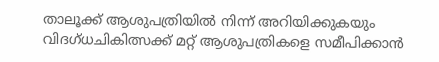താലൂക്ക് ആശുപത്രിയിൽ നിന്ന് അറിയിക്കുകയും വിദഗ്ധചികിത്സക്ക് മറ്റ് ആശുപത്രികളെ സമീപിക്കാൻ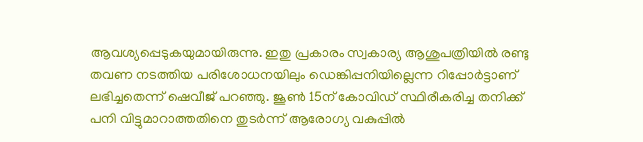ആവശ്യപ്പെടുകയുമായിരുന്നു. ഇതു പ്രകാരം സ്വകാര്യ ആശുപത്രിയിൽ രണ്ടു തവണ നടത്തിയ പരിശോധനയിലും ഡെങ്കിപ്പനിയില്ലെന്ന റിപ്പോർട്ടാണ് ലഭിച്ചതെന്ന് ഷെവീജ് പറഞ്ഞു. ജൂൺ 15ന് കോവിഡ് സ്ഥിരീകരിച്ച തനിക്ക് പനി വിട്ടുമാറാത്തതിനെ തുടർന്ന് ആരോഗ്യ വകുപ്പിൽ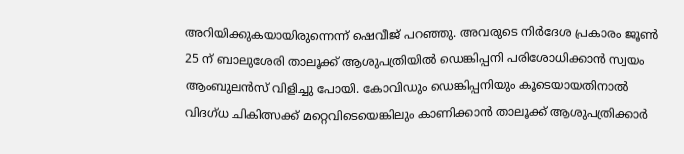അറിയിക്കുകയായിരുന്നെന്ന് ഷെവീജ് പറഞ്ഞു. അവരുടെ നിർദേശ പ്രകാരം ജൂൺ 25 ന് ബാലുശേരി താലൂക്ക് ആശുപത്രിയിൽ ഡെങ്കിപ്പനി പരിശോധിക്കാൻ സ്വയം ആംബുലൻസ് വിളിച്ചു പോയി. കോവിഡും ഡെങ്കിപ്പനിയും കൂടെയായതിനാൽ വിദഗ്ധ ചികിത്സക്ക് മറ്റെവിടെയെങ്കിലും കാണിക്കാൻ താലൂക്ക് ആശുപത്രിക്കാർ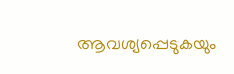ആവശ്യപ്പെടുകയും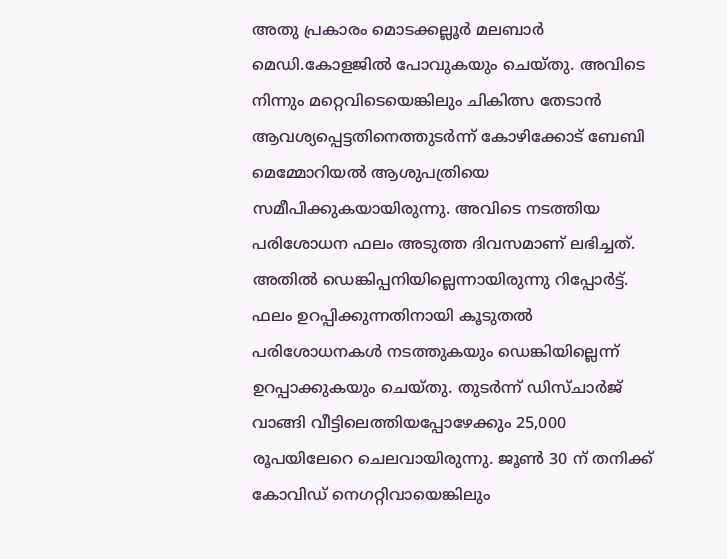അതു പ്രകാരം മൊടക്കല്ലൂർ മലബാർ മെഡി.കോളജിൽ പോവുകയും ചെയ്തു. അവിടെ നിന്നും മറ്റെവിടെയെങ്കിലും ചികിത്സ തേടാൻ ആവശ്യപ്പെട്ടതിനെത്തുടർന്ന് കോഴിക്കോട് ബേബി മെമ്മോറിയൽ ആശുപത്രിയെ സമീപിക്കുകയായിരുന്നു. അവിടെ നടത്തിയ പരിശോധന ഫലം അടുത്ത ദിവസമാണ് ലഭിച്ചത്. അതിൽ ഡെങ്കിപ്പനിയില്ലെന്നായിരുന്നു റിപ്പോർട്ട്. ഫലം ഉറപ്പിക്കുന്നതിനായി കൂടുതൽ പരിശോധനകൾ നടത്തുകയും ഡെങ്കിയില്ലെന്ന് ഉറപ്പാക്കുകയും ചെയ്തു. തുടർന്ന് ഡിസ്ചാർജ് വാങ്ങി വീട്ടിലെത്തിയപ്പോഴേക്കും 25,000 രൂപയിലേറെ ചെലവായിരുന്നു. ജൂൺ 30 ന് തനിക്ക് കോവിഡ് നെഗറ്റിവായെങ്കിലും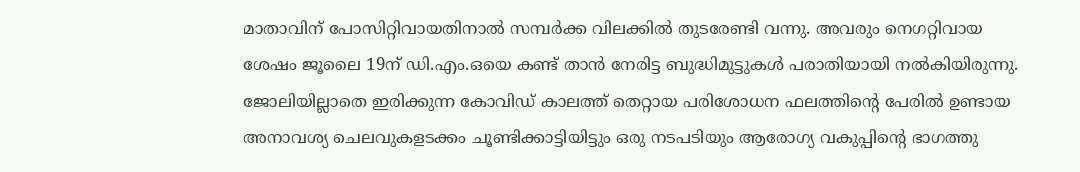മാതാവിന് പോസിറ്റിവായതിനാൽ സമ്പർക്ക വിലക്കിൽ തുടരേണ്ടി വന്നു. അവരും നെഗറ്റിവായ ശേഷം ജൂലൈ 19ന് ഡി.എം.ഒയെ കണ്ട് താൻ നേരിട്ട ബുദ്ധിമുട്ടുകൾ പരാതിയായി നൽകിയിരുന്നു. ജോലിയില്ലാതെ ഇരിക്കുന്ന കോവിഡ് കാലത്ത് തെറ്റായ പരിശോധന ഫലത്തിന്‍റെ പേരിൽ ഉണ്ടായ അനാവശ്യ ചെലവുകളടക്കം ചൂണ്ടിക്കാട്ടിയിട്ടും ഒരു നടപടിയും ആരോഗ്യ വകുപ്പിന്‍റെ ഭാഗത്തു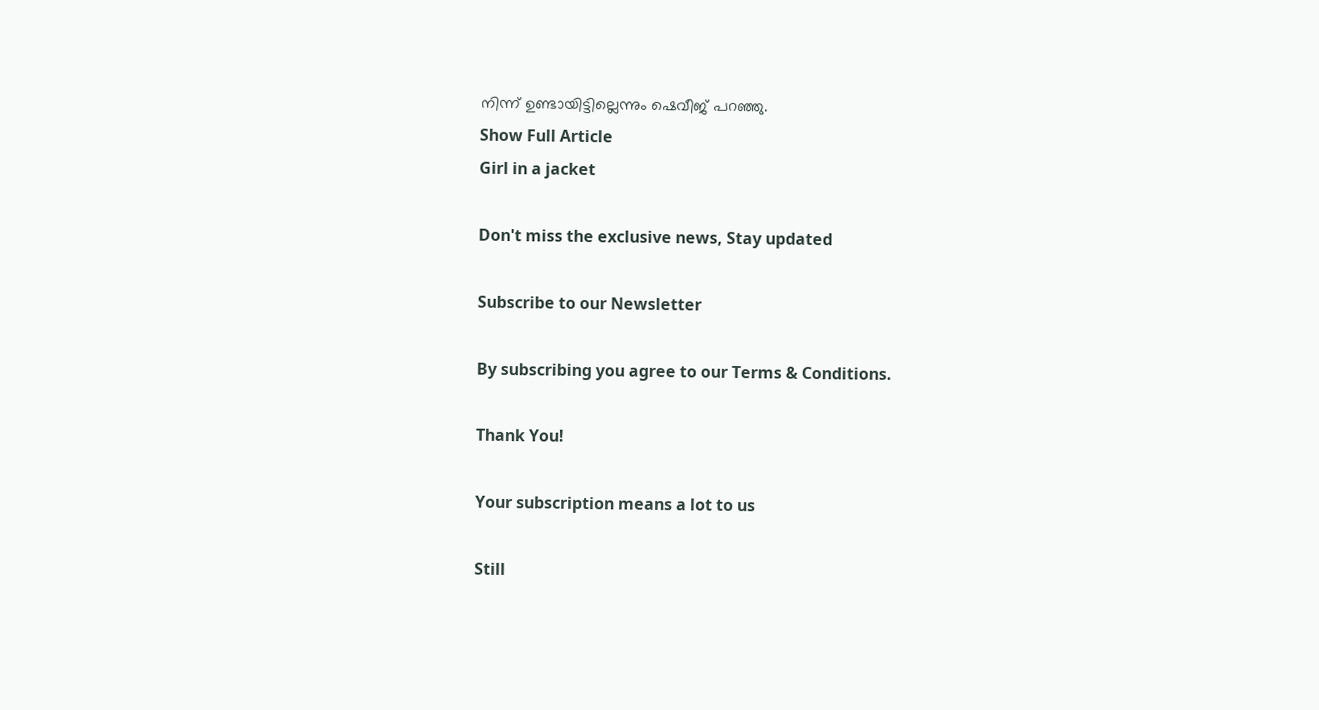നിന്ന് ഉണ്ടായിട്ടില്ലെന്നും ഷെവീജ് പറഞ്ഞു.
Show Full Article
Girl in a jacket

Don't miss the exclusive news, Stay updated

Subscribe to our Newsletter

By subscribing you agree to our Terms & Conditions.

Thank You!

Your subscription means a lot to us

Still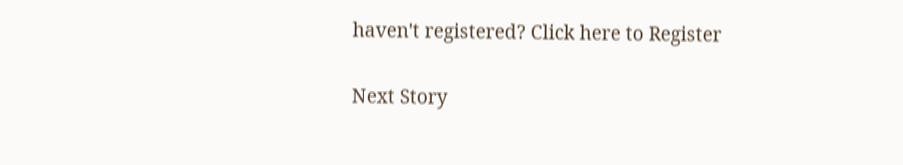haven't registered? Click here to Register

Next Story